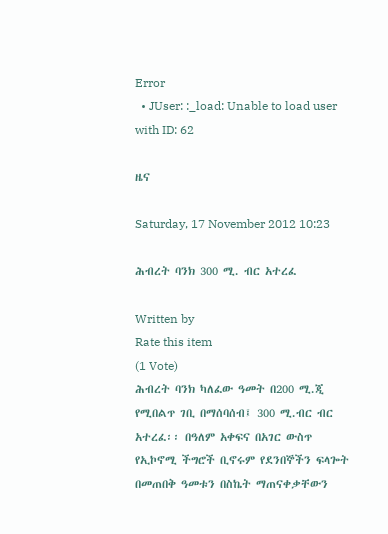Error
  • JUser: :_load: Unable to load user with ID: 62

ዜና

Saturday, 17 November 2012 10:23

ሕብረት ባንክ 300 ሚ. ብር አተረፈ

Written by
Rate this item
(1 Vote)
ሕብረት ባንክ ካለፈው ዓመት በ200 ሚ.ጂ የሚበልጥ ገቢ በማሰባሰብ፤ 300 ሚ.ብር ብር አተረፈ፡፡ በዓለም አቀፍና በአገር ውስጥ የኢኮኖሚ ችግሮች ቢኖሩም የደንበኞችን ፍላጐት በመጠበቅ ዓመቱን በስኬት ማጠናቀቃቸውን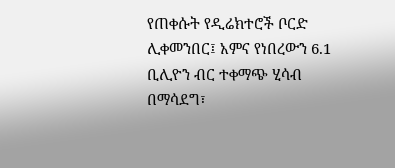የጠቀሱት የዲሬክተሮች ቦርድ ሊቀመንበር፤ አምና የነበረውን 6.1 ቢሊዮን ብር ተቀማጭ ሂሳብ በማሳደግ፣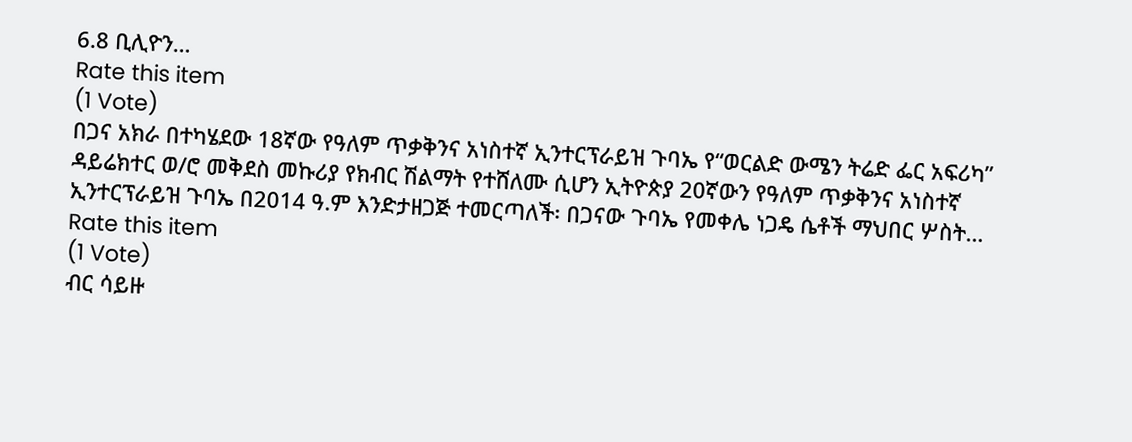6.8 ቢሊዮን…
Rate this item
(1 Vote)
በጋና አክራ በተካሄደው 18ኛው የዓለም ጥቃቅንና አነስተኛ ኢንተርፕራይዝ ጉባኤ የ“ወርልድ ውሜን ትሬድ ፌር አፍሪካ” ዳይሬክተር ወ/ሮ መቅደስ መኩሪያ የክብር ሽልማት የተሸለሙ ሲሆን ኢትዮጵያ 20ኛውን የዓለም ጥቃቅንና አነስተኛ ኢንተርፕራይዝ ጉባኤ በ2014 ዓ.ም እንድታዘጋጅ ተመርጣለች፡ በጋናው ጉባኤ የመቀሌ ነጋዴ ሴቶች ማህበር ሦስት…
Rate this item
(1 Vote)
ብር ሳይዙ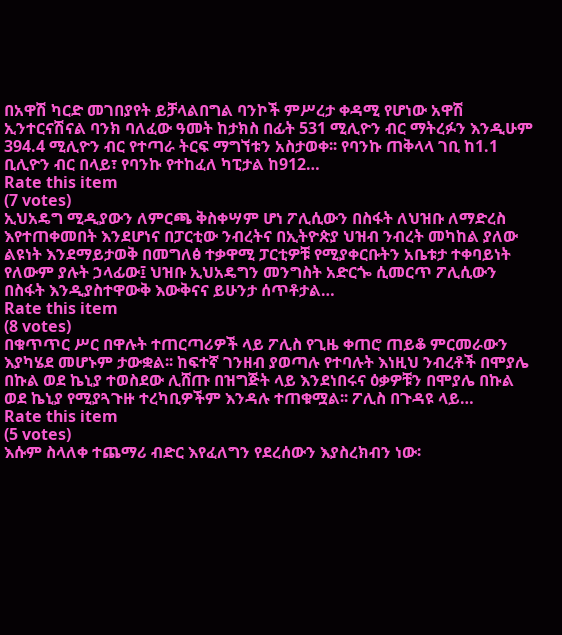በአዋሽ ካርድ መገበያየት ይቻላልበግል ባንኮች ምሥረታ ቀዳሚ የሆነው አዋሽ ኢንተርናሽናል ባንክ ባለፈው ዓመት ከታክስ በፊት 531 ሚሊዮን ብር ማትረፉን እንዲሁም 394.4 ሚሊዮን ብር የተጣራ ትርፍ ማግኘቱን አስታወቀ፡፡ የባንኩ ጠቅላላ ገቢ ከ1.1 ቢሊዮን ብር በላይ፣ የባንኩ የተከፈለ ካፒታል ከ912…
Rate this item
(7 votes)
ኢህአዴግ ሚዲያውን ለምርጫ ቅስቀሣም ሆነ ፖሊሲውን በስፋት ለህዝቡ ለማድረስ እየተጠቀመበት እንደሆነና በፓርቲው ንብረትና በኢትዮጵያ ህዝብ ንብረት መካከል ያለው ልዩነት እንደማይታወቅ በመግለፅ ተቃዋሚ ፓርቲዎቹ የሚያቀርቡትን አቤቱታ ተቀባይነት የለውም ያሉት ኃላፊው፤ ህዝቡ ኢህአዴግን መንግስት አድርጐ ሲመርጥ ፖሊሲውን በስፋት እንዲያስተዋውቅ እውቅናና ይሁንታ ሰጥቶታል…
Rate this item
(8 votes)
በቁጥጥር ሥር በዋሉት ተጠርጣሪዎች ላይ ፖሊስ የጊዜ ቀጠሮ ጠይቆ ምርመራውን እያካሄደ መሆኑም ታውቋል፡፡ ከፍተኛ ገንዘብ ያወጣሉ የተባሉት እነዚህ ንብረቶች በሞያሌ በኩል ወደ ኬኒያ ተወስደው ሊሸጡ በዝግጅት ላይ እንደነበሩና ዕቃዎቹን በሞያሌ በኩል ወደ ኬኒያ የሚያጓጉዙ ተረካቢዎችም እንዳሉ ተጠቁሟል፡፡ ፖሊስ በጉዳዩ ላይ…
Rate this item
(5 votes)
እሱም ስላለቀ ተጨማሪ ብድር እየፈለግን የደረሰውን እያስረክብን ነው፡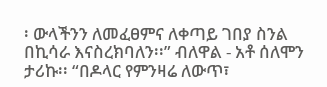፡ ውላችንን ለመፈፀምና ለቀጣይ ገበያ ስንል በኪሳራ እናስረክባለን፡፡” ብለዋል - አቶ ሰለሞን ታሪኩ፡፡ “በዶላር የምንዛሬ ለውጥ፣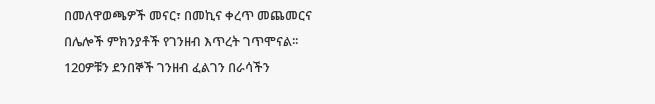በመለዋወጫዎች መናር፣ በመኪና ቀረጥ መጨመርና በሌሎች ምክንያቶች የገንዘብ እጥረት ገጥሞናል፡፡ 120ዎቹን ደንበኞች ገንዘብ ፈልገን በራሳችን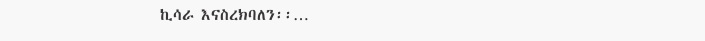ኪሳራ እናስረክባለን፡፡…